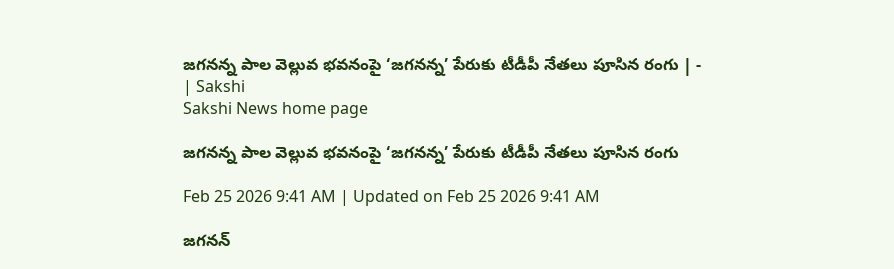జగనన్న పాల వెల్లువ భవనంపై ‘జగనన్న’ పేరుకు టీడీపీ నేతలు పూసిన రంగు | - | Sakshi
Sakshi News home page

జగనన్న పాల వెల్లువ భవనంపై ‘జగనన్న’ పేరుకు టీడీపీ నేతలు పూసిన రంగు

Feb 25 2026 9:41 AM | Updated on Feb 25 2026 9:41 AM

జగనన్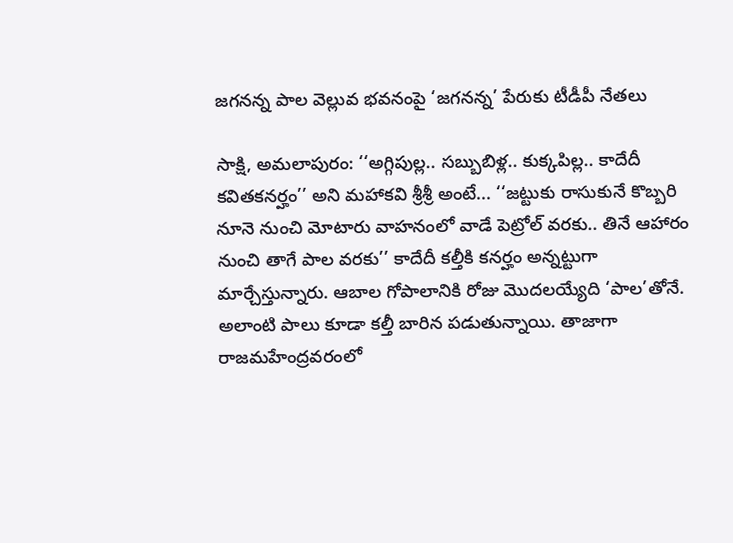జగనన్న పాల వెల్లువ భవనంపై ‘జగనన్న’ పేరుకు టీడీపీ నేతలు

సాక్షి, అమలాపురం: ‘‘అగ్గిపుల్ల.. సబ్బుబిళ్ల.. కుక్కపిల్ల.. కాదేదీ కవితకనర్హం’’ అని మహాకవి శ్రీశ్రీ అంటే... ‘‘జట్టుకు రాసుకునే కొబ్బరి నూనె నుంచి మోటారు వాహనంలో వాడే పెట్రోల్‌ వరకు.. తినే ఆహారం నుంచి తాగే పాల వరకు’’ కాదేదీ కల్తీకి కనర్హం అన్నట్టుగా మార్చేస్తున్నారు. ఆబాల గోపాలానికి రోజు మొదలయ్యేది ‘పాల’తోనే. అలాంటి పాలు కూడా కల్తీ బారిన పడుతున్నాయి. తాజాగా రాజమహేంద్రవరంలో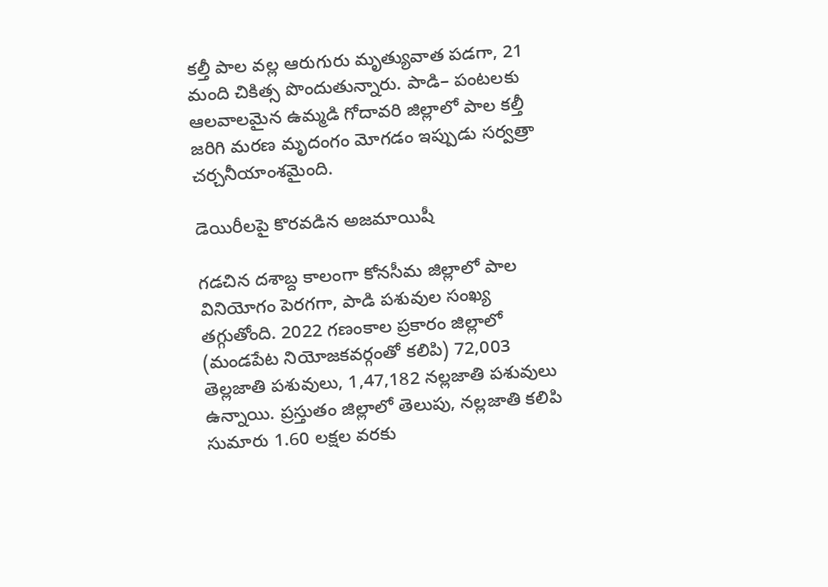కల్తీ పాల వల్ల ఆరుగురు మృత్యువాత పడగా, 21 మంది చికిత్స పొందుతున్నారు. పాడి– పంటలకు ఆలవాలమైన ఉమ్మడి గోదావరి జిల్లాలో పాల కల్తీ జరిగి మరణ మృదంగం మోగడం ఇప్పుడు సర్వత్రా చర్చనీయాంశమైంది.

డెయిరీలపై కొరవడిన అజమాయిషీ

గడచిన దశాబ్ద కాలంగా కోనసీమ జిల్లాలో పాల వినియోగం పెరగగా, పాడి పశువుల సంఖ్య తగ్గుతోంది. 2022 గణంకాల ప్రకారం జిల్లాలో (మండపేట నియోజకవర్గంతో కలిపి) 72,003 తెల్లజాతి పశువులు, 1,47,182 నల్లజాతి పశువులు ఉన్నాయి. ప్రస్తుతం జిల్లాలో తెలుపు, నల్లజాతి కలిపి సుమారు 1.60 లక్షల వరకు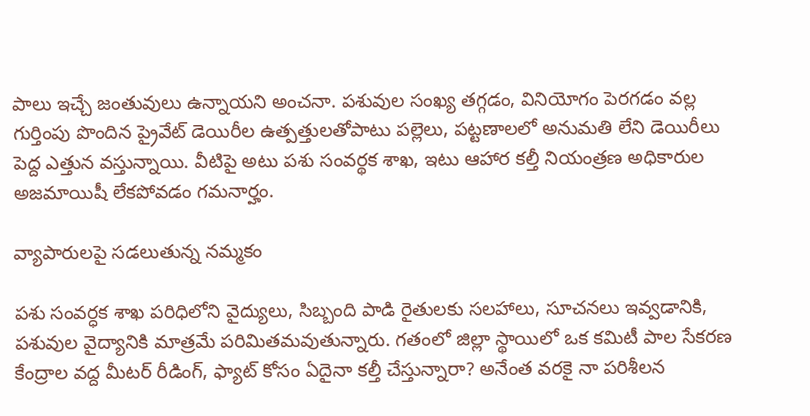పాలు ఇచ్చే జంతువులు ఉన్నాయని అంచనా. పశువుల సంఖ్య తగ్గడం, వినియోగం పెరగడం వల్ల గుర్తింపు పొందిన ప్రైవేట్‌ డెయిరీల ఉత్పత్తులతోపాటు పల్లెలు, పట్టణాలలో అనుమతి లేని డెయిరీలు పెద్ద ఎత్తున వస్తున్నాయి. వీటిపై అటు పశు సంవర్థక శాఖ, ఇటు ఆహార కల్తీ నియంత్రణ అధికారుల అజమాయిషీ లేకపోవడం గమనార్హం.

వ్యాపారులపై సడలుతున్న నమ్మకం

పశు సంవర్ధక శాఖ పరిధిలోని వైద్యులు, సిబ్బంది పాడి రైతులకు సలహాలు, సూచనలు ఇవ్వడానికి, పశువుల వైద్యానికి మాత్రమే పరిమితమవుతున్నారు. గతంలో జిల్లా స్థాయిలో ఒక కమిటీ పాల సేకరణ కేంద్రాల వద్ద మీటర్‌ రీడింగ్‌, ఫ్యాట్‌ కోసం ఏదైనా కల్తీ చేస్తున్నారా? అనేంత వరకై నా పరిశీలన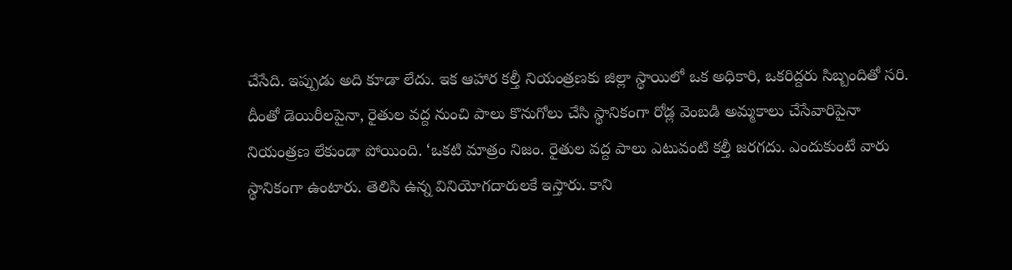చేసేది. ఇప్పుడు అది కూడా లేదు. ఇక ఆహార కల్తీ నియంత్రణకు జిల్లా స్థాయిలో ఒక అధికారి, ఒకరిద్దరు సిబ్బందితో సరి. దీంతో డెయిరీలపైనా, రైతుల వద్ద నుంచి పాలు కొనుగోలు చేసి స్థానికంగా రోడ్ల వెంబడి అమ్మకాలు చేసేవారిపైనా నియంత్రణ లేకుండా పోయింది. ‘ఒకటి మాత్రం నిజం. రైతుల వద్ద పాలు ఎటువంటి కల్తీ జరగదు. ఎందుకుంటే వారు స్థానికంగా ఉంటారు. తెలిసి ఉన్న వినియోగదారులకే ఇస్తారు. కాని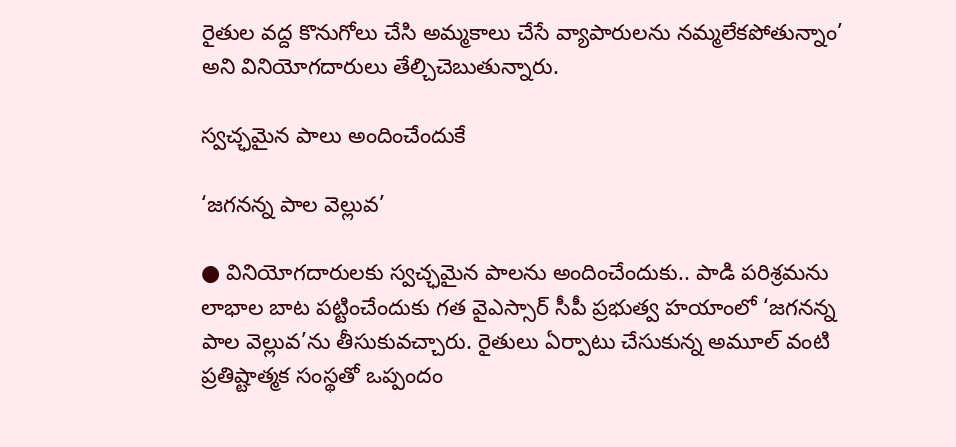రైతుల వద్ద కొనుగోలు చేసి అమ్మకాలు చేసే వ్యాపారులను నమ్మలేకపోతున్నాం’ అని వినియోగదారులు తేల్చిచెబుతున్నారు.

స్వచ్ఛమైన పాలు అందించేందుకే

‘జగనన్న పాల వెల్లువ’

● వినియోగదారులకు స్వచ్ఛమైన పాలను అందించేందుకు.. పాడి పరిశ్రమను లాభాల బాట పట్టించేందుకు గత వైఎస్సార్‌ సీపీ ప్రభుత్వ హయాంలో ‘జగనన్న పాల వెల్లువ’ను తీసుకువచ్చారు. రైతులు ఏర్పాటు చేసుకున్న అమూల్‌ వంటి ప్రతిష్టాత్మక సంస్థతో ఒప్పందం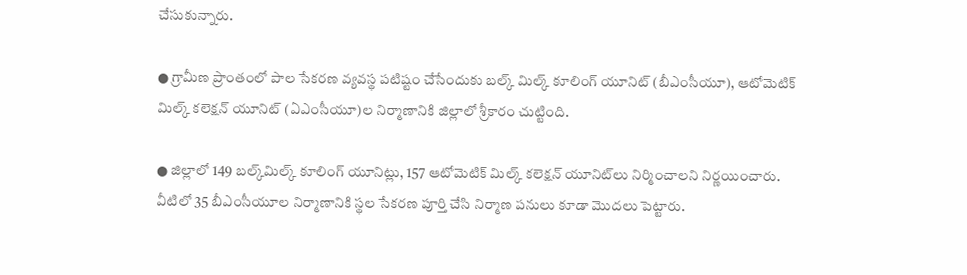చేసుకున్నారు.

● గ్రామీణ ప్రాంతంలో పాల సేకరణ వ్యవస్థ పటిష్టం చేసేందుకు బల్క్‌ మిల్క్‌ కూలింగ్‌ యూనిట్‌ (బీఎంసీయూ), ఆటోమెటిక్‌ మిల్క్‌ కలెక్షన్‌ యూనిట్‌ (ఏఎంసీయూ)ల నిర్మాణానికి జిల్లాలో శ్రీకారం చుట్టింది.

● జిల్లాలో 149 బల్క్‌మిల్క్‌ కూలింగ్‌ యూనిట్లు, 157 ఆటోమెటిక్‌ మిల్క్‌ కలెక్షన్‌ యూనిట్‌లు నిర్మించాలని నిర్ణయించారు. వీటిలో 35 బీఎంసీయూల నిర్మాణానికి స్థల సేకరణ పూర్తి చేసి నిర్మాణ పనులు కూడా మొదలు పెట్టారు.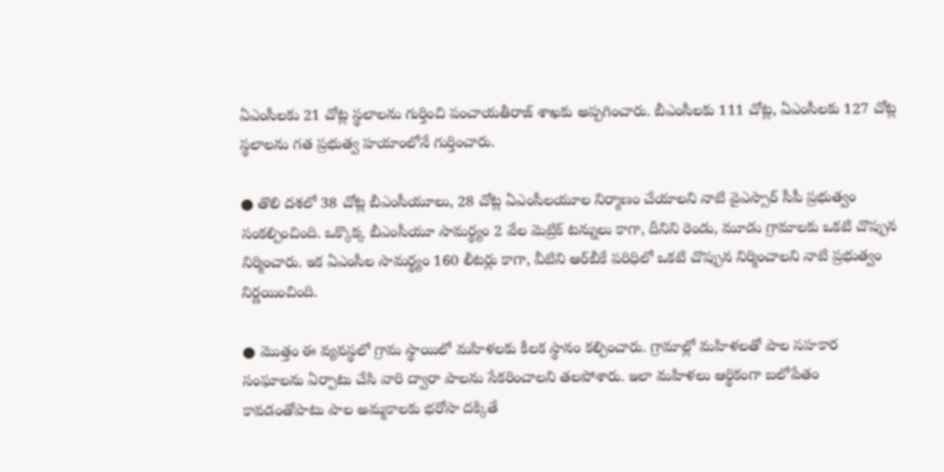ఏఎంసీలకు 21 చోట్ల స్థలాలను గుర్తించి పంచాయతీరాజ్‌ శాఖకు అప్పగించారు. బీఎంసీలకు 111 చోట్ల, ఏఎంసీలకు 127 చోట్ల స్థలాలను గత ప్రభుత్వ హయాంలోనే గుర్తించారు.

● తొలి దశలో 38 చోట్ల బీఎంసీయూలు, 28 చోట్ల ఏఎంసీలయూల నిర్మాణం చేయాలని నాటి వైఎస్సార్‌ సీపీ ప్రభుత్వం సంకల్పించింది. ఒక్కొక్క బీఎంసీయూ సామర్థ్యం 2 వేల మెట్రిక్‌ టన్నులు కాగా, దీనిని రెండు, మూడు గ్రామాలకు ఒకటి చొప్పున నిర్మించారు. ఇక ఏఎంసీల సామర్థ్యం 160 లీటర్లు కాగా, వీటిని ఆర్‌బీకే పరిధిలో ఒకటి చొప్పున నిర్మించాలని నాటి ప్రభుత్వం నిర్ణయించింది.

● మొత్తం ఈ వ్యవస్థలో గ్రామ స్థాయిలో మహిళలకు కీలక స్థానం కల్పించారు. గ్రామాల్లో మహిళలతో పాల సహకార సంఘాలను ఏర్పాటు చేసి వారి ద్వారా పాలను సేకరించాలని తలపోశారు. ఇలా మహిళలు ఆర్థికంగా బలోపేతం కావడంతోపాటు పాల అమ్మకాలకు భరోసా దక్కితే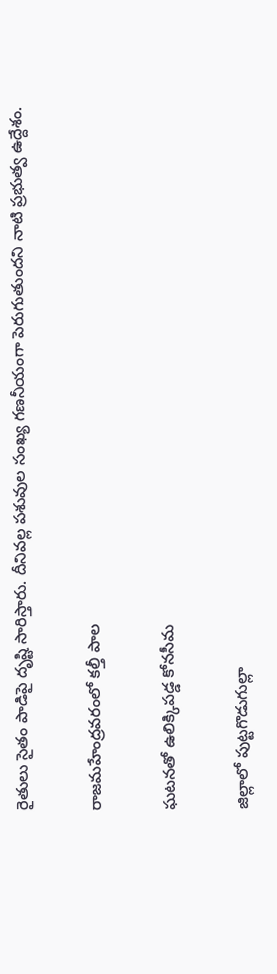రైతులు సైతం పాడిపై దృష్టి సారిస్తారు. దీనివల్ల పశువుల సంఖ్య గణనీయంగా పెరుగుతుందని నాటి ప్రభుత్వ ఉద్దేశం.

రాజమహేంద్రవరంలో కల్తీ పాల

ఘటనతో ఉలిక్కిపడ్డ కోనసీమ

జిల్లాలో పుట్టగొడుగుల్లా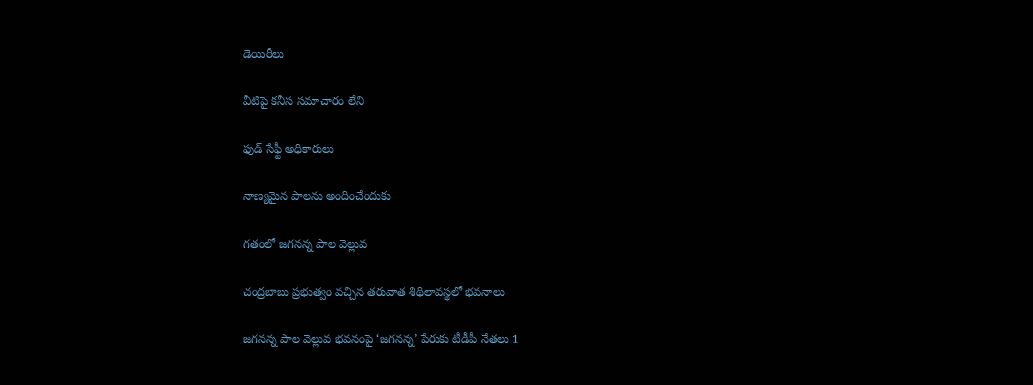డెయిరీలు

వీటిపై కనీస సమాచారం లేని

ఫుడ్‌ సేఫ్టీ అధికారులు

నాణ్యమైన పాలను అందించేందుకు

గతంలో జగనన్న పాల వెల్లువ

చంద్రబాబు ప్రభుత్వం వచ్చిన తరువాత శిథిలావస్థలో భవనాలు

జగనన్న పాల వెల్లువ భవనంపై ‘జగనన్న’ పేరుకు టీడీపీ నేతలు 1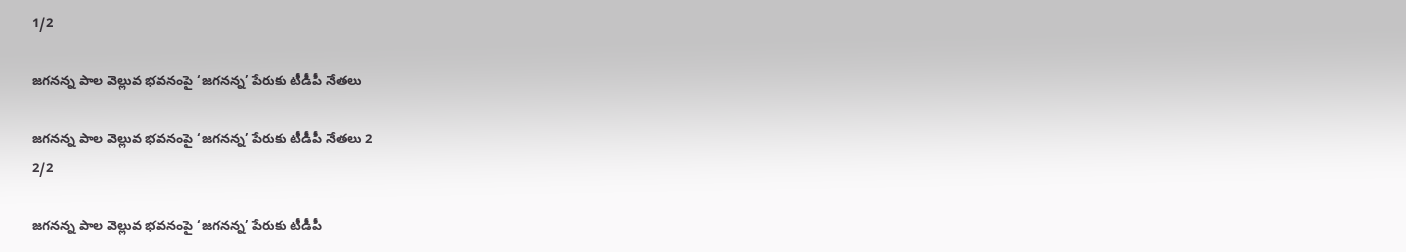1/2

జగనన్న పాల వెల్లువ భవనంపై ‘జగనన్న’ పేరుకు టీడీపీ నేతలు

జగనన్న పాల వెల్లువ భవనంపై ‘జగనన్న’ పేరుకు టీడీపీ నేతలు 2
2/2

జగనన్న పాల వెల్లువ భవనంపై ‘జగనన్న’ పేరుకు టీడీపీ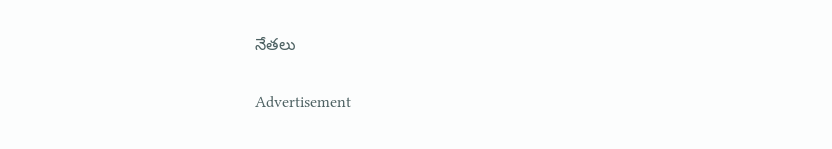నేతలు

Advertisement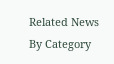Related News By Category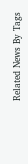Related News By Tags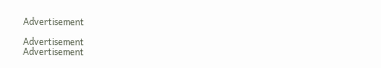Advertisement

Advertisement
Advertisement